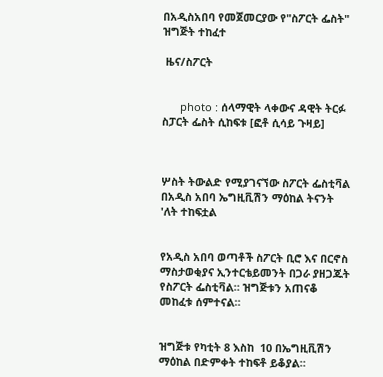በአዲስአበባ የመጀመርያው የ"ስፖርት ፌስት" ዝግጅት ተከፈተ

 ዜና/ስፖርት


      photo : ሰላማዊት ላቀውና ዳዊት ትርፉ ስፓርት ፌስት ሲከፍቱ [ፎቶ ሲሳይ ጉዛይ]



ሦስት ትውልድ የሚያገናኘው ስፖርት ፌስቲቫል በአዲስ አበባ ኤግዚቪሽን ማዕከል ትናንት 'ለት ተከፍቷል


የአዲስ አበባ ወጣቶች ስፖርት ቢሮ እና በርኖስ ማስታወቂያና ኢንተርቴይመንት በጋራ ያዘጋጁት የስፖርት ፌስቲቫል። ዝግጅቱን አጠናቆ መከፈቱ ሰምተናል።


ዝግጅቱ የካቲት 8 እስከ  10 በኤግዚቪሽን ማዕከል በድምቀት ተከፍቶ ይቆያል።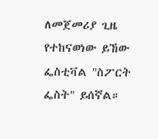ለመጀመሪያ ጊዜ የተከናወነው ይኸው ፌስቲቫል "ስፖርት ፌስት" ይሰኛል።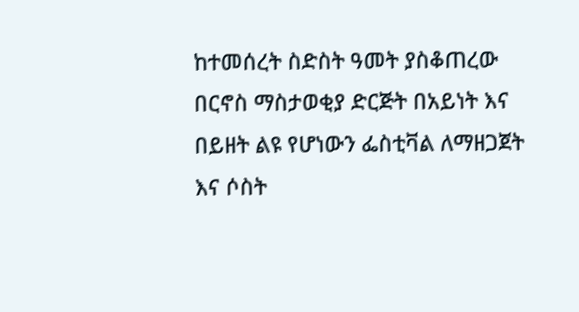ከተመሰረት ስድስት ዓመት ያስቆጠረው በርኖስ ማስታወቂያ ድርጅት በአይነት እና በይዘት ልዩ የሆነውን ፌስቲቫል ለማዘጋጀት እና ሶስት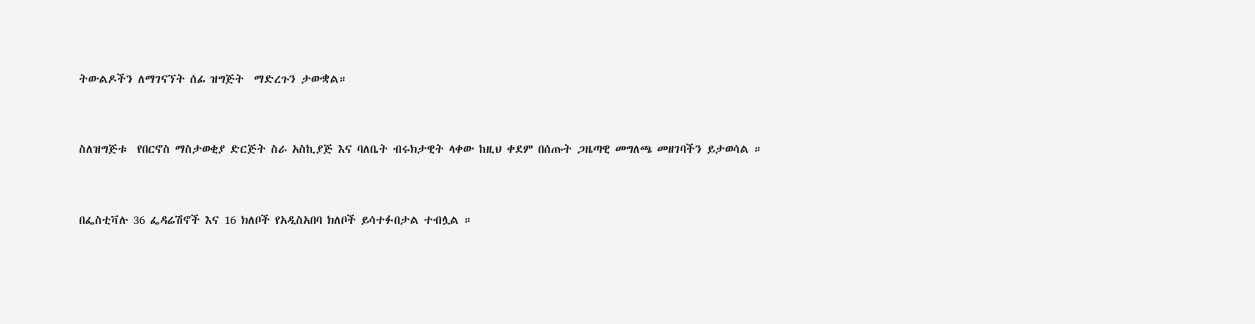ትውልዶችን ለማገናኘት ሰፊ ዝግጅት  ማድረጉን ታውቋል።


ስለዝግጅቱ  የበርኖስ ማስታወቂያ ድርጅት ስራ አስኪያጅ እና ባለቤት ብሩክታዊት ላቀው ከዚህ ቀደም በሰጡት ጋዜጣዊ መግለጫ መዘገባችን ይታወሳል ።


በፌስቲቫሉ 36 ፌዳሬሽኖች እና 16 ክለቦች የአዲስአበባ ክለቦች ይሳተፉበታል ተብሏል ።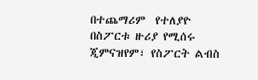በተጨማሪም  የተለያዮ በስፖርቱ ዙሪያ የሚሰሩ  ጂምናዝየም፣ የስፖርት ልብስ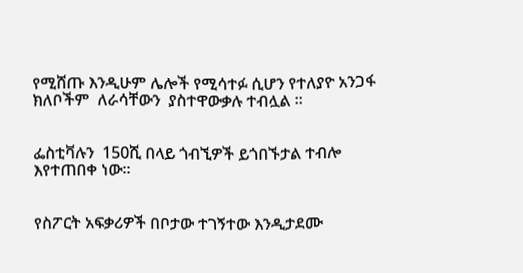የሚሸጡ እንዲሁም ሌሎች የሚሳተፉ ሲሆን የተለያዮ አንጋፋ ክለቦችም  ለራሳቸውን  ያስተዋውቃሉ ተብሏል ።


ፌስቲቫሉን  150ሺ በላይ ጎብኚዎች ይጎበኙታል ተብሎ እየተጠበቀ ነው።


የስፖርት አፍቃሪዎች በቦታው ተገኝተው እንዲታደሙ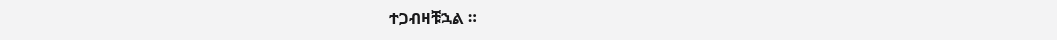ተጋብዛቹኋል ።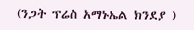(ንጋት ፕሬስ አማኑኤል ክንደያ )